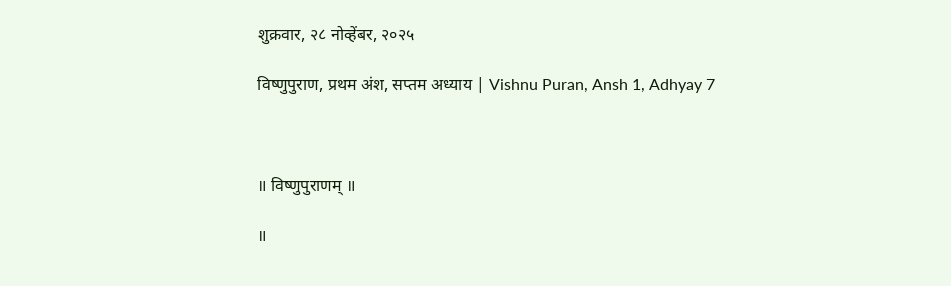शुक्रवार, २८ नोव्हेंबर, २०२५

विष्णुपुराण, प्रथम अंश, सप्तम अध्याय | Vishnu Puran, Ansh 1, Adhyay 7



॥ विष्णुपुराणम् ॥

॥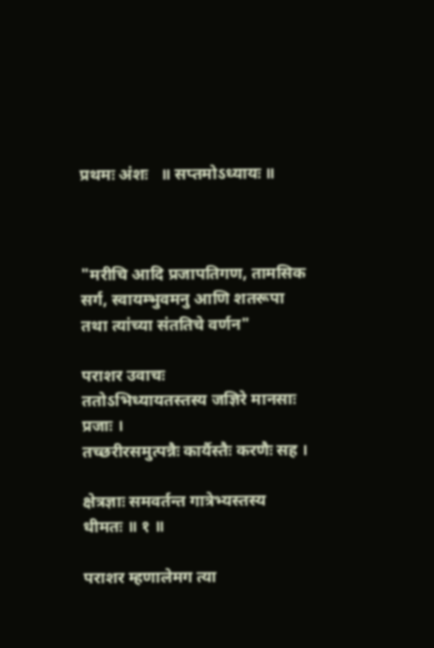प्रथमः अंशः   ॥ सप्तमोऽध्यायः ॥



"मरीचि आदि प्रजापतिगण, तामसिक सर्ग, स्वायम्भुवमनु आणि शतरूपा तथा त्यांच्या संततिचे वर्णन"

पराशर उवाचः
ततोऽभिध्यायतस्तस्य जज्ञिरे मानसाः प्रजाः ।
तच्छरीरसमुत्पन्नैः कार्यैस्तैः करणैः सह ।

क्षेत्रज्ञाः समवर्तन्त गात्रेभ्यस्तस्य धीमतः ॥ १ ॥

पराशर म्हणालेमग त्या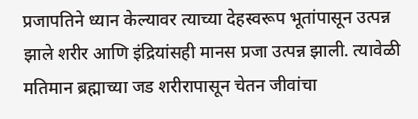प्रजापतिने ध्यान केल्यावर त्याच्या देहस्वरूप भूतांपासून उत्पन्न झाले शरीर आणि इंद्रियांसही मानस प्रजा उत्पन्न झाली. त्यावेळी मतिमान ब्रह्माच्या जड शरीरापासून चेतन जीवांचा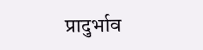प्रादुर्भाव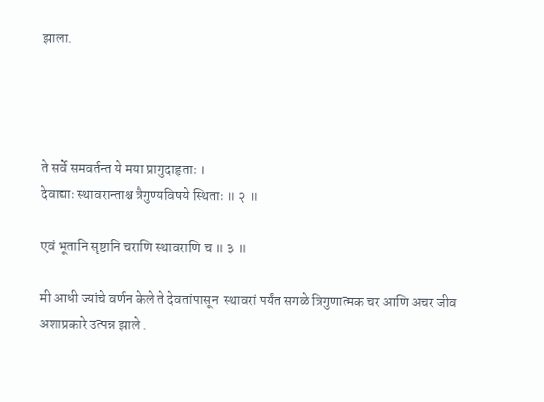झाला.




ते सर्वे समवर्तन्त ये मया प्रागुदाहृताः ।
देवाद्याः स्थावरान्ताश्च त्रैगुण्यविषये स्थिताः ॥ २ ॥

एवं भूतानि सृष्टानि चराणि स्थावराणि च ॥ ३ ॥

मी आधी ज्यांचे वर्णन केले ते देवतांपासून  स्थावरां पर्यंत सगळे त्रिगुणात्मक चर आणि अचर जीव अशाप्रकारे उत्पन्न झाले .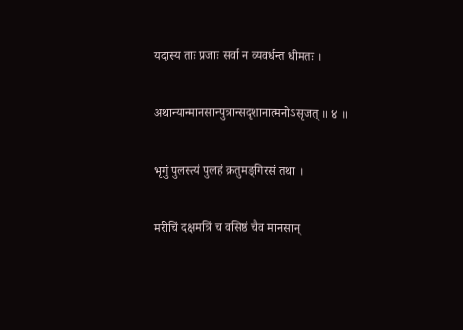यदास्य ताः प्रजाः सर्वा न व्यवर्धन्त धीमतः ।

अथान्यान्मानसान्पुत्रान्सदृशानात्मनोऽसृजत् ॥ ४ ॥

भृगुं पुलस्त्यं पुलहं क्रतुमङ्‌गिरसं तथा ।

मरीचिं दक्षमत्रिं च वसिष्ठं चैव मानसान्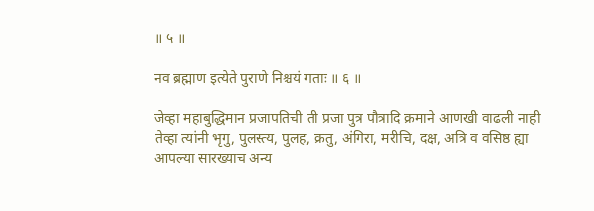॥ ५ ॥

नव ब्रह्माण इत्येते पुराणे निश्चयं गताः ॥ ६ ॥

जेव्हा महाबुद्धिमान प्रजापतिची ती प्रजा पुत्र पौत्रादि क्रमाने आणखी वाढली नाही तेव्हा त्यांनी भृगु, पुलस्त्य, पुलह, क्रतु, अंगिरा, मरीचि, दक्ष, अत्रि व वसिष्ठ ह्या आपल्या सारख्याच अन्य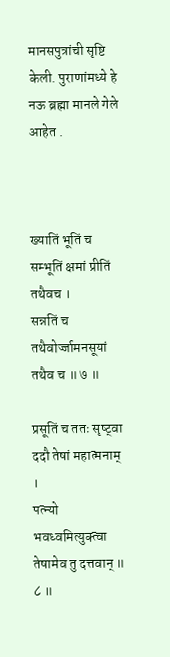मानसपुत्रांची सृष्टि केली. पुराणांमध्ये हे नऊ ब्रह्मा मानले गेले आहेत .



ख्यातिं भूतिं च सम्भूतिं क्षमां प्रीतिं तथैवच ।
सन्नतिं च तथैवोर्ज्जामनसूयां तथैव च ॥ ७ ॥

प्रसूतिं च ततः सृष्ट्‍वा ददौ तेषां महात्मनाम् ।
पत्‍न्यो भवध्वमित्युक्त्वा तेषामेव तु दत्तवान् ॥ ८ ॥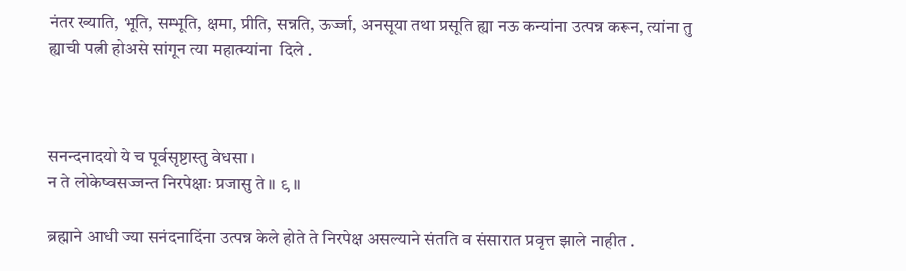नंतर ख्याति, भूति, सम्भूति, क्षमा, प्रीति, सन्नति, ऊर्ज्जा, अनसूया तथा प्रसूति ह्या नऊ कन्यांना उत्पन्न करून, त्यांना तु ह्याची पत्नी होअसे सांगून त्या महात्म्यांना  दिले .



सनन्दनादयो ये च पूर्वसृष्टास्तु वेधसा ।
न ते लोकेष्वसज्जन्त निरपेक्षाः प्रजासु ते ॥ ९ ॥

ब्रह्माने आधी ज्या सनंदनादिंना उत्पन्न केले होते ते निरपेक्ष असल्याने संतति व संसारात प्रवृत्त झाले नाहीत .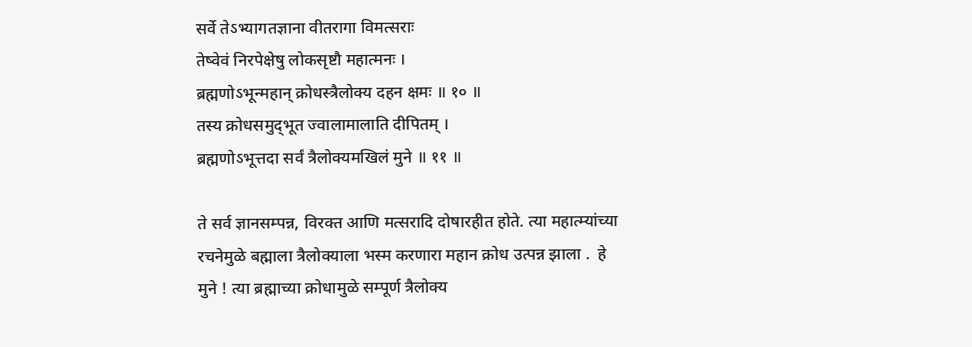सर्वे तेऽभ्यागतज्ञाना वीतरागा विमत्सराः
तेष्वेवं निरपेक्षेषु लोकसृष्टौ महात्मनः ।
ब्रह्मणोऽभून्महान् क्रोधस्त्रैलोक्य दहन क्षमः ॥ १० ॥
तस्य क्रोधसमुद्‌भूत ज्वालामालाति दीपितम् ।
ब्रह्मणोऽभूत्तदा सर्वं त्रैलोक्यमखिलं मुने ॥ ११ ॥

ते सर्व ज्ञानसम्पन्न, विरक्त आणि मत्सरादि दोषारहीत होते. त्या महात्म्यांच्या रचनेमुळे बह्माला त्रैलोक्याला भस्म करणारा महान क्रोध उत्पन्न झाला .  हे मुने ! त्या ब्रह्माच्या क्रोधामुळे सम्पूर्ण त्रैलोक्य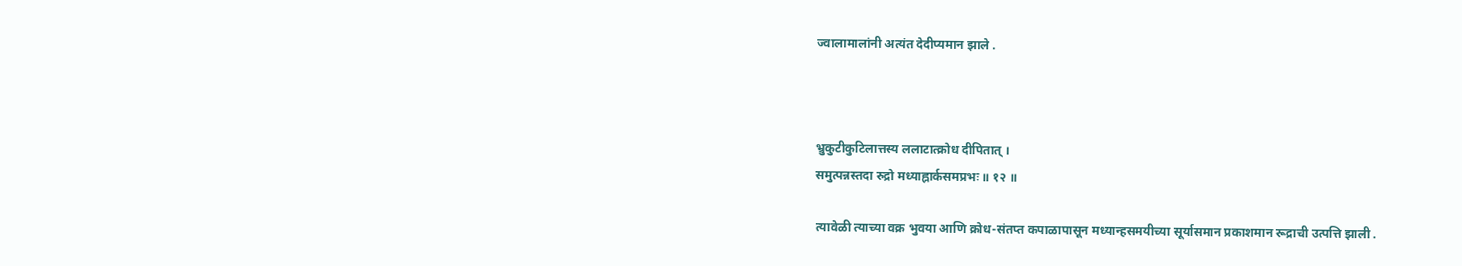ज्वालामालांनी अत्यंत देदीप्यमान झाले .



भ्रुकुटीकुटिलात्तस्य ललाटात्क्रोध दीपितात् ।
समुत्पन्नस्तदा रुद्रो मध्याह्नार्कसमप्रभः ॥ १२ ॥

त्यावेळी त्याच्या वक्र भुवया आणि क्रोध-संतप्त कपाळापासून मध्यान्हसमयीच्या सूर्यासमान प्रकाशमान रूद्राची उत्पत्ति झाली .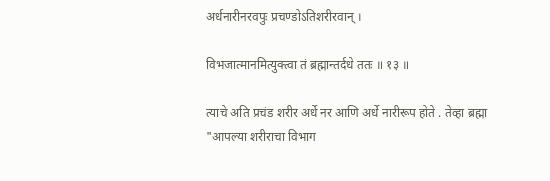अर्धनारीनरवपुः प्रचण्डोऽतिशरीरवान् ।

विभजात्मानमित्युक्त्वा तं ब्रह्मान्तर्दधे ततः ॥ १३ ॥

त्याचे अति प्रचंड शरीर अर्धे नर आणि अर्धे नारीरूप होते . तेव्हा ब्रह्मा "आपल्या शरीराचा विभाग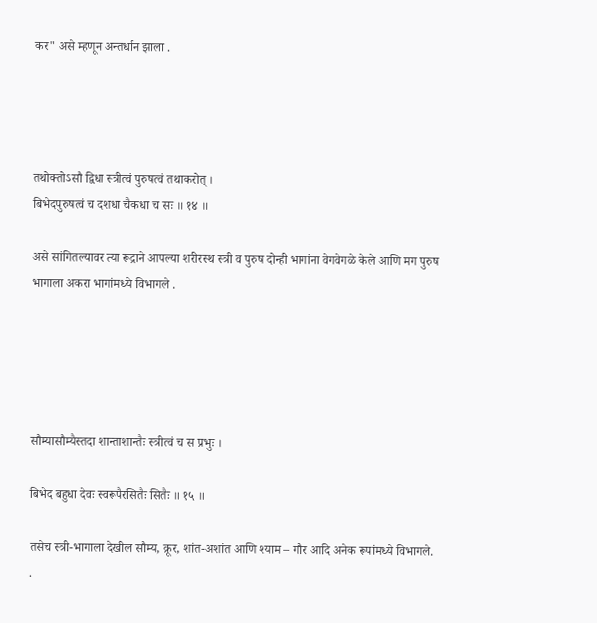कर" असे म्हणून अन्तर्धान झाला .




तथोक्तोऽसौ द्विधा स्त्रीत्वं पुरुषत्वं तथाकरोत् ।
बिभेदपुरुषत्वं च दशधा चैकधा च सः ॥ १४ ॥

असे सांगितल्यावर त्या रूद्राने आपल्या शरीरस्थ स्त्री व पुरुष दोन्ही भागांना वेगवेगळे केले आणि मग पुरुष भागाला अकरा भागांमध्ये विभागले .





सौम्यासौम्यैस्तदा शान्ताशान्तैः स्त्रीत्वं च स प्रभुः ।

बिभेद बहुधा देवः स्वरूपैरसितैः सितैः ॥ १५ ॥

तसेच स्त्री-भागाला देखील सौम्य, क्रूर, शांत-अशांत आणि श्याम – गौर आदि अनेक रूपांमध्ये विभागले. .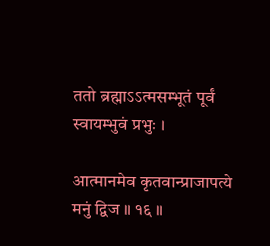ततो ब्रह्माऽऽत्मसम्भूतं पूर्वं स्वायम्भुवं प्रभुः ।

आत्मानमेव कृतवान्प्राजापत्ये मनुं द्विज ॥ १६ ॥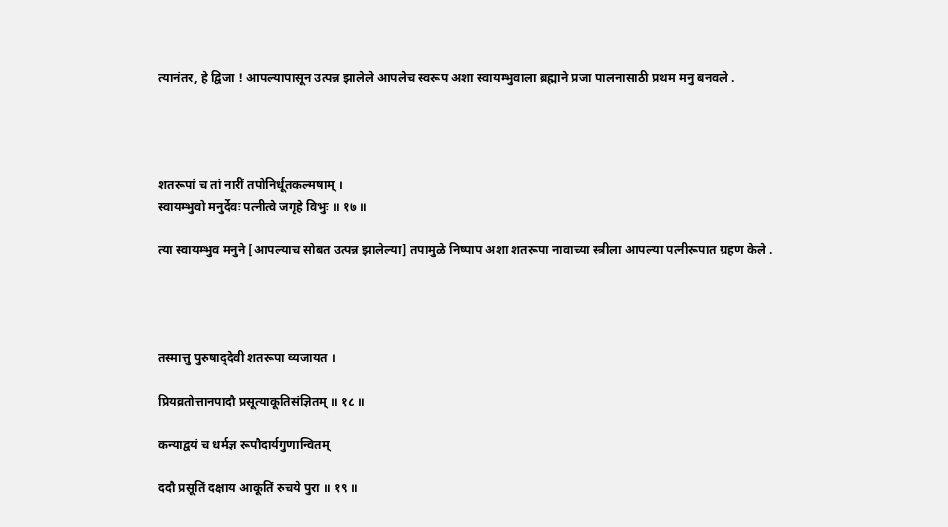त्यानंतर, हे द्विजा ! आपल्यापासून उत्पन्न झालेले आपलेच स्वरूप अशा स्वायम्भुवाला ब्रह्माने प्रजा पालनासाठी प्रथम मनु बनवले .




शतरूपां च तां नारीं तपोनिर्धूतकल्मषाम् ।
स्वायम्भुवो मनुर्देवः पत्नीत्वे जगृहे विभुः ॥ १७ ॥

त्या स्वायम्भुव मनुने [आपल्याच सोबत उत्पन्न झालेल्या] तपामुळे निष्पाप अशा शतरूपा नावाच्या स्त्रीला आपल्या पत्नीरूपात ग्रहण केले .




तस्मात्तु पुरुषाद्‌देवी शतरूपा व्यजायत ।

प्रियव्रतोत्तानपादौ प्रसूत्याकूतिसंज्ञितम् ॥ १८ ॥

कन्याद्वयं च धर्मज्ञ रूपौदार्यगुणान्वितम्

ददौ प्रसूतिं दक्षाय आकूतिं रुचये पुरा ॥ १९ ॥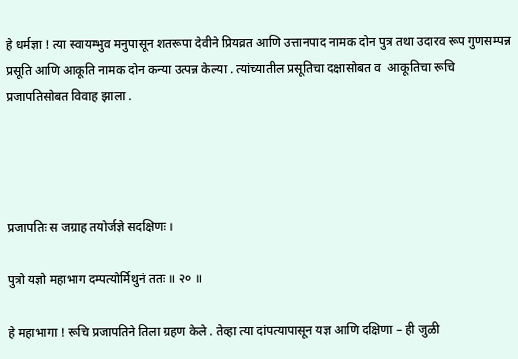हे धर्मज्ञा ! त्या स्वायम्भुव मनुपासून शतरूपा देवीने प्रियव्रत आणि उत्तानपाद नामक दोन पुत्र तथा उदारव रूप गुणसम्पन्न प्रसूति आणि आकूति नामक दोन कन्या उत्पन्न केल्या . त्यांच्यातील प्रसूतिचा दक्षासोबत व  आकूतिचा रूचि प्रजापतिसोबत विवाह झाला .




प्रजापतिः स जग्राह तयोर्जज्ञे सदक्षिणः ।

पुत्रो यज्ञो महाभाग दम्पत्योर्मिथुनं ततः ॥ २० ॥

हे महाभागा ! रूचि प्रजापतिने तिला ग्रहण केले . तेव्हा त्या दांपत्यापासून यज्ञ आणि दक्षिणा – ही जुळी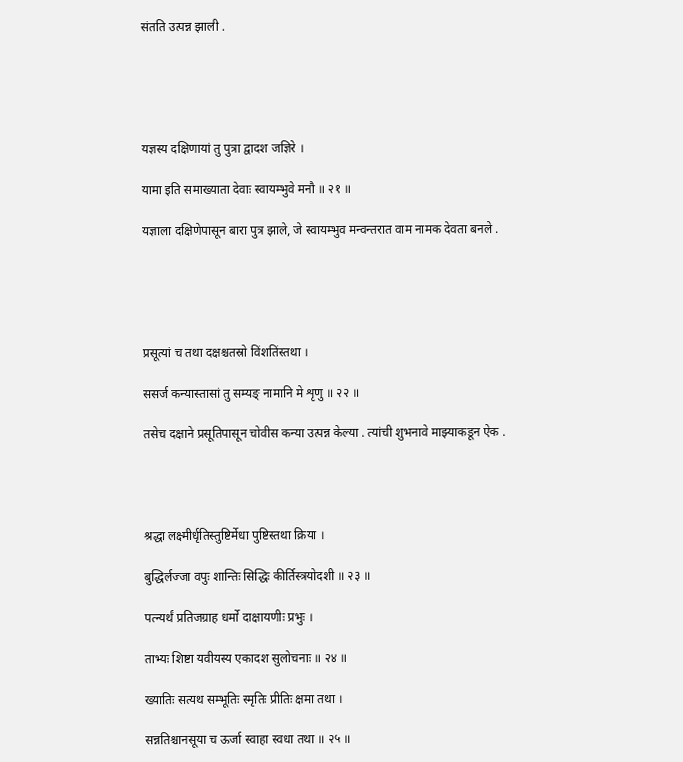संतति उत्पन्न झाली .





यज्ञस्य दक्षिणायां तु पुत्रा द्वादश जज्ञिरे ।

यामा इति समाख्याता देवाः स्वायम्भुवे मनौ ॥ २१ ॥

यज्ञाला दक्षिणेपासून बारा पुत्र झाले, जे स्वायम्भुव मन्वन्तरात वाम नामक देवता बनले .





प्रसूत्यां च तथा दक्षश्चतस्रो विंशतिंस्तथा ।

ससर्ज कन्यास्तासां तु सम्यङ्‌ नामानि मे शृणु ॥ २२ ॥

तसेच दक्षाने प्रसूतिपासून चोवीस कन्या उत्पन्न केल्या . त्यांची शुभनावे माझ्याकडून ऐक .




श्रद्धा लक्ष्मीर्धृतिस्तुष्टिर्मेधा पुष्टिस्तथा क्रिया ।

बुद्धिर्लज्जा वपुः शान्तिः सिद्धिः कीर्तिस्त्रयोदशी ॥ २३ ॥

पत्न्यर्थं प्रतिजग्राह धर्मो दाक्षायणीः प्रभुः ।

ताभ्यः शिष्टा यवीयस्य एकादश सुलोचनाः ॥ २४ ॥

ख्यातिः सत्यथ सम्भूतिः स्मृतिः प्रीतिः क्षमा तथा ।

सन्नतिश्चानसूया च ऊर्जा स्वाहा स्वधा तथा ॥ २५ ॥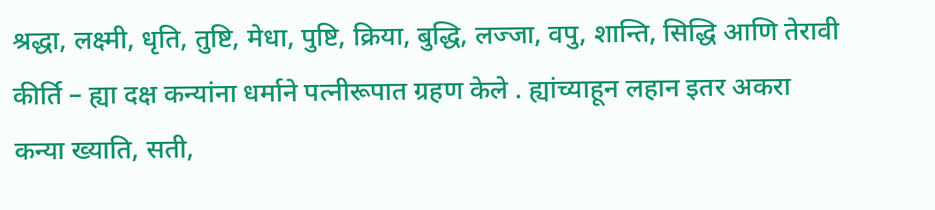श्रद्धा, लक्ष्मी, धृति, तुष्टि, मेधा, पुष्टि, क्रिया, बुद्धि, लज्जा, वपु, शान्ति, सिद्धि आणि तेरावी कीर्ति – ह्या दक्ष कन्यांना धर्माने पत्नीरूपात ग्रहण केले . ह्यांच्याहून लहान इतर अकरा कन्या ख्याति, सती,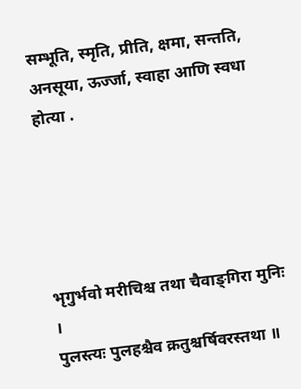सम्भूति, स्मृति, प्रीति, क्षमा, सन्तति, अनसूया, ऊर्ज्जा, स्वाहा आणि स्वधा होत्या .





भृगुर्भवो मरीचिश्च तथा चैवाङ्‌गिरा मुनिः ।
पुलस्त्यः पुलहश्चैव क्रतुश्चर्षिवरस्तथा ॥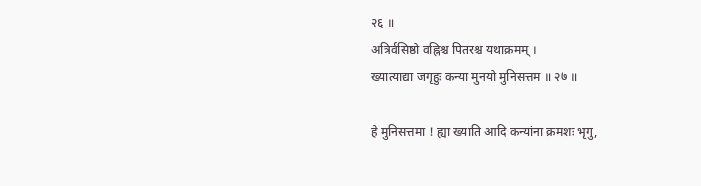२६ ॥
अत्रिर्वसिष्ठो वह्निश्च पितरश्च यथाक्रमम् ।
ख्यात्याद्या जगृहुः कन्या मुनयो मुनिसत्तम ॥ २७ ॥

हे मुनिसत्तमा ! ह्या ख्याति आदि कन्यांना क्रमशः भृगु,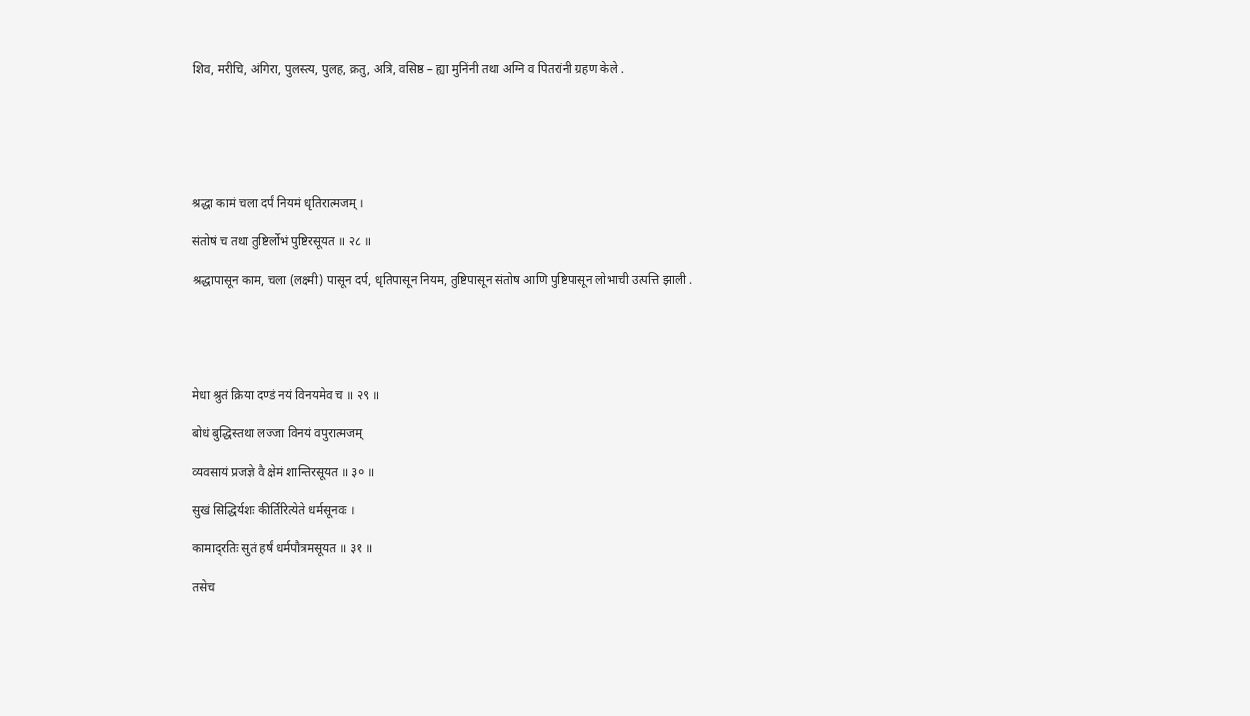शिव, मरीचि, अंगिरा, पुलस्त्य, पुलह, क्रतु, अत्रि, वसिष्ठ – ह्या मुनिंनी तथा अग्नि व पितरांनी ग्रहण केले .






श्रद्धा कामं चला दर्पं नियमं धृतिरात्मजम् ।

संतोषं च तथा तुष्टिर्लोभं पुष्टिरसूयत ॥ २८ ॥

श्रद्धापासून काम, चला (लक्ष्मी) पासून दर्प, धृतिपासून नियम, तुष्टिपासून संतोष आणि पुष्टिपासून लोभाची उत्पत्ति झाली .





मेधा श्रुतं क्रिया दण्डं नयं विनयमेव च ॥ २९ ॥

बोधं बुद्धिस्तथा लज्जा विनयं वपुरात्मजम्

व्यवसायं प्रजज्ञे वै क्षेमं शान्तिरसूयत ॥ ३० ॥

सुखं सिद्धिर्यशः कीर्तिरित्येते धर्मसूनवः ।

कामाद्‌रतिः सुतं हर्षं धर्मपौत्रमसूयत ॥ ३१ ॥

तसेच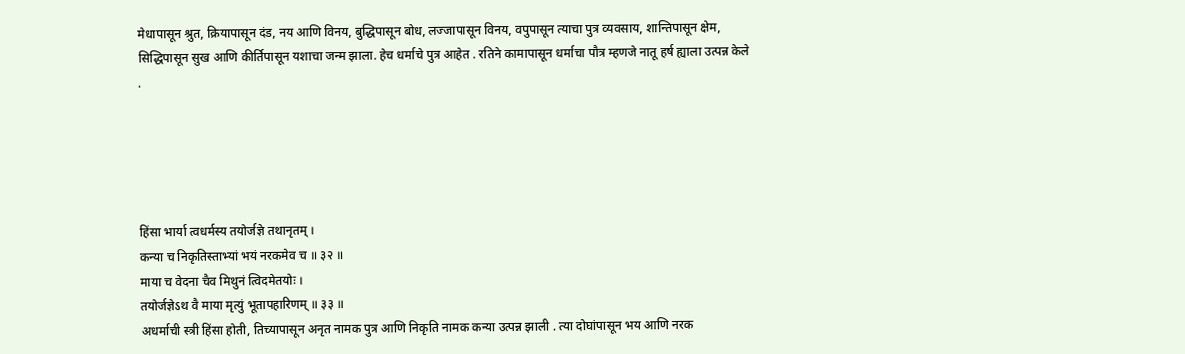मेधापासून श्रुत, क्रियापासून दंड, नय आणि विनय, बुद्धिपासून बोध, लज्जापासून विनय, वपुपासून त्याचा पुत्र व्यवसाय, शान्तिपासून क्षेम, सिद्धिपासून सुख आणि कीर्तिपासून यशाचा जन्म झाला. हेच धर्माचे पुत्र आहेत . रतिने कामापासून धर्माचा पौत्र म्हणजे नातू हर्ष ह्याला उत्पन्न केले .





हिंसा भार्या त्वधर्मस्य तयोर्जज्ञे तथानृतम् ।
कन्या च निकृतिस्ताभ्यां भयं नरकमेव च ॥ ३२ ॥
माया च वेदना चैव मिथुनं त्विदमेतयोः ।
तयोर्जज्ञेऽथ वै माया मृत्युं भूतापहारिणम् ॥ ३३ ॥
अधर्माची स्त्री हिंसा होती, तिच्यापासून अनृत नामक पुत्र आणि निकृति नामक कन्या उत्पन्न झाली . त्या दोघांपासून भय आणि नरक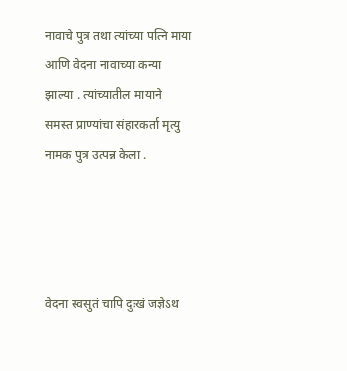नावाचे पुत्र तथा त्यांच्या पत्नि माया आणि वेदना नावाच्या कन्या झाल्या . त्यांच्यातील मायाने समस्त प्राण्यांचा संहारकर्ता मृत्यु नामक पुत्र उत्पन्न केला .




वेदना स्वसुतं चापि दुःखं जज्ञेऽथ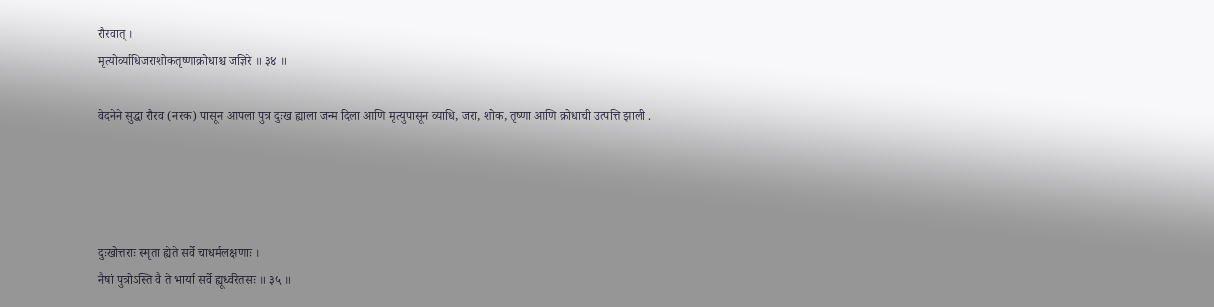रौरवात् ।
मृत्योर्व्याधिजराशोकतृष्णाक्रोधाश्च जज्ञिरे ॥ ३४ ॥

वेदनेने सुद्धा रौरव (नरक) पासून आपला पुत्र दुःख ह्याला जन्म दिला आणि मृत्युपासून व्याधि, जरा, शोक, तृष्णा आणि क्रोधाची उत्पत्ति झाली .




दुःखोत्तराः स्मृता ह्येते सर्वे चाधर्मलक्षणाः ।
नैषां पुत्रोऽस्ति वै ते भार्या सर्वे ह्यूर्ध्वरेतसः ॥ ३५ ॥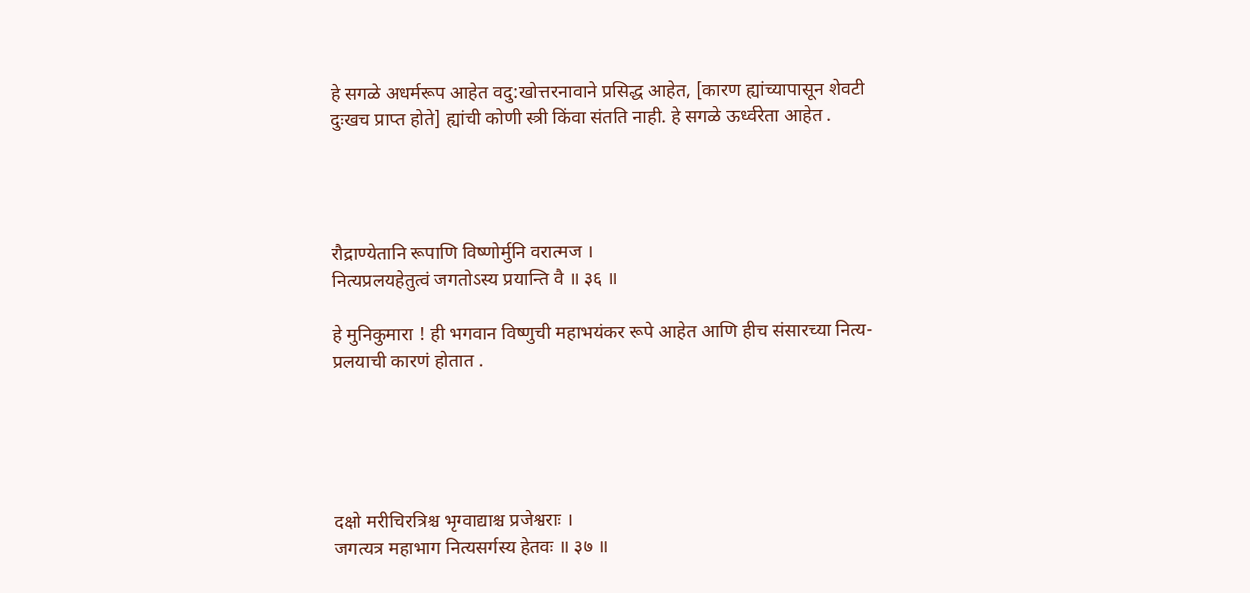हे सगळे अधर्मरूप आहेत वदु:खोत्तरनावाने प्रसिद्ध आहेत, [कारण ह्यांच्यापासून शेवटी दुःखच प्राप्त होते] ह्यांची कोणी स्त्री किंवा संतति नाही. हे सगळे ऊर्ध्वरेता आहेत .




रौद्राण्येतानि रूपाणि विष्णोर्मुनि वरात्मज ।
नित्यप्रलयहेतुत्वं जगतोऽस्य प्रयान्ति वै ॥ ३६ ॥

हे मुनिकुमारा ! ही भगवान विष्णुची महाभयंकर रूपे आहेत आणि हीच संसारच्या नित्य-प्रलयाची कारणं होतात .





दक्षो मरीचिरत्रिश्च भृग्वाद्याश्च प्रजेश्वराः ।
जगत्यत्र महाभाग नित्यसर्गस्य हेतवः ॥ ३७ ॥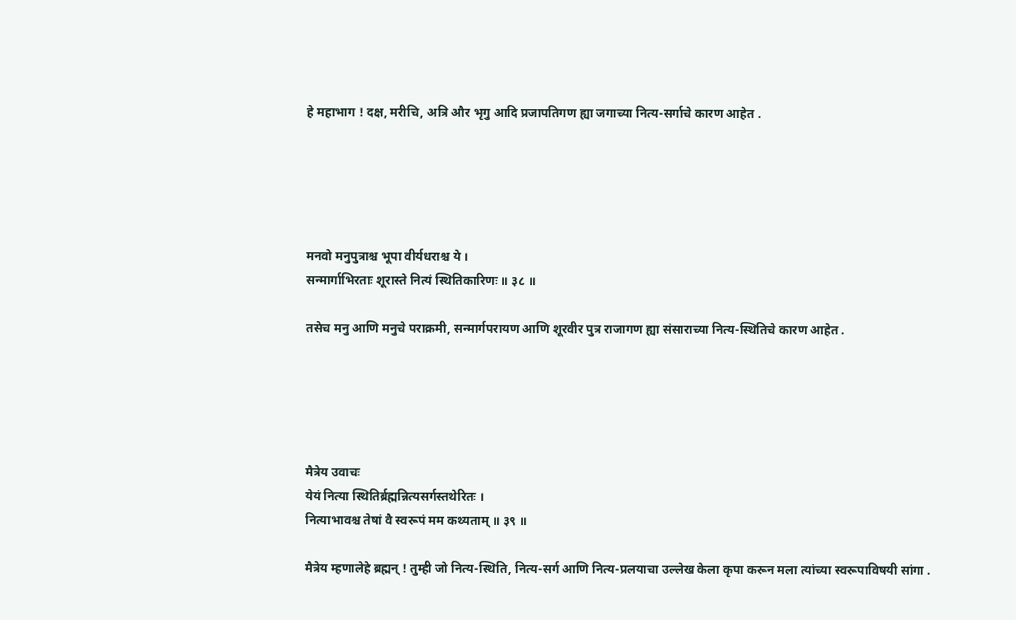हे महाभाग ! दक्ष, मरीचि, अत्रि और भृगु आदि प्रजापतिगण ह्या जगाच्या नित्य-सर्गाचे कारण आहेत .





मनवो मनुपुत्राश्च भूपा वीर्यधराश्च ये ।
सन्मार्गाभिरताः शूरास्ते नित्यं स्थितिकारिणः ॥ ३८ ॥

तसेच मनु आणि मनुचे पराक्रमी, सन्मार्गपरायण आणि शूरवीर पुत्र राजागण ह्या संसाराच्या नित्य-स्थितिचे कारण आहेत .





मैत्रेय उवाचः
येयं नित्या स्थितिर्ब्रह्मन्नित्यसर्गस्तथेरितः ।
नित्याभावश्च तेषां वै स्वरूपं मम कथ्यताम् ॥ ३९ ॥

मैत्रेय म्हणालेहे ब्रह्मन् ! तुम्ही जो नित्य-स्थिति, नित्य-सर्ग आणि नित्य-प्रलयाचा उल्लेख केला कृपा करून मला त्यांच्या स्वरूपाविषयी सांगा .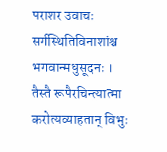पराशर उवाचः
सर्गस्थितिविनाशांश्च भगवान्मधुसूदनः ।
तैस्तै रूपैरचिन्त्यात्मा करोत्यव्याहतान् विभुः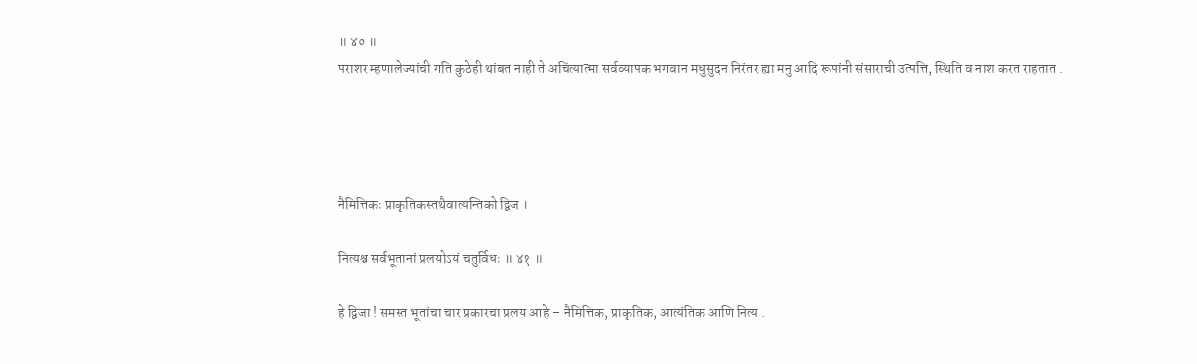॥ ४० ॥
पराशर म्हणालेज्यांची गति कुठेही थांबत नाही ते अचिंत्यात्मा सर्वव्यापक भगवान मधुसुदन निरंतर ह्या मनु आदि रूपांनी संसाराची उत्पत्ति, स्थिति व नाश करत राहतात .




नैमित्तिकः प्राकृतिकस्तथैवात्यन्तिको द्विज ।

नित्यश्च सर्वभूतानां प्रलयोऽयं चतुर्विधः ॥ ४१ ॥

हे द्विजा ! समस्त भूतांचा चार प्रकारचा प्रलय आहे – नैमित्तिक, प्राकृतिक, आत्यंतिक आणि नित्य .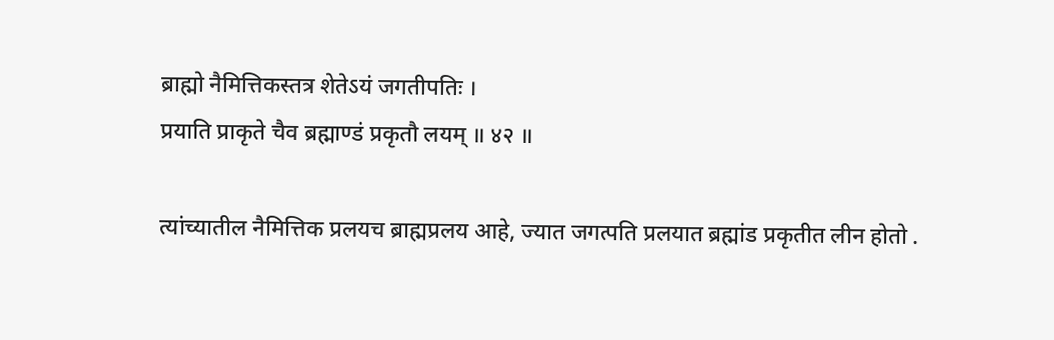ब्राह्मो नैमित्तिकस्तत्र शेतेऽयं जगतीपतिः ।
प्रयाति प्राकृते चैव ब्रह्माण्डं प्रकृतौ लयम् ॥ ४२ ॥

त्यांच्यातील नैमित्तिक प्रलयच ब्राह्मप्रलय आहे, ज्यात जगत्पति प्रलयात ब्रह्मांड प्रकृतीत लीन होतो .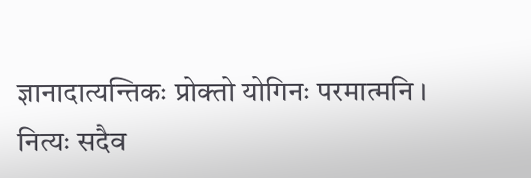ज्ञानादात्यन्तिकः प्रोक्तो योगिनः परमात्मनि ।
नित्यः सदैव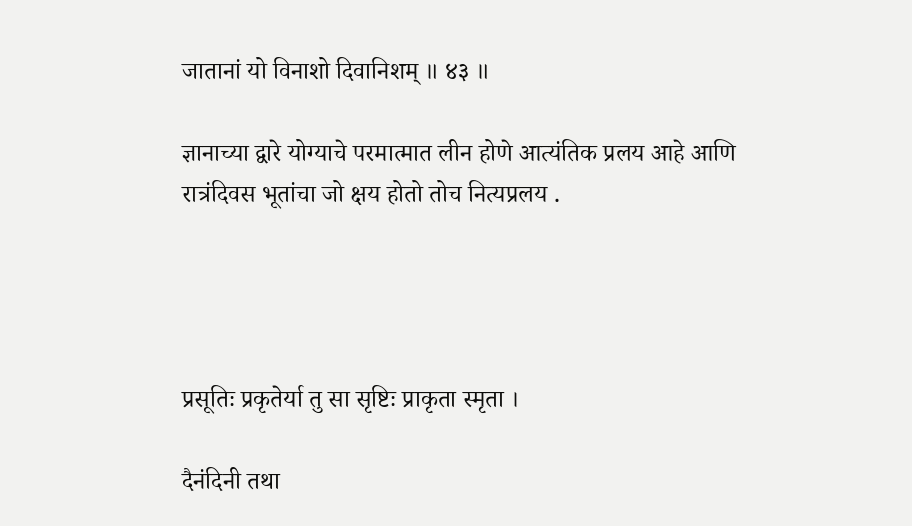जातानां यो विनाशो दिवानिशम् ॥ ४३ ॥

ज्ञानाच्या द्वारे योग्याचे परमात्मात लीन होणे आत्यंतिक प्रलय आहे आणि  रात्रंदिवस भूतांचा जो क्षय होतो तोच नित्यप्रलय .




प्रसूतिः प्रकृतेर्या तु सा सृष्टिः प्राकृता स्मृता ।

दैनंदिनी तथा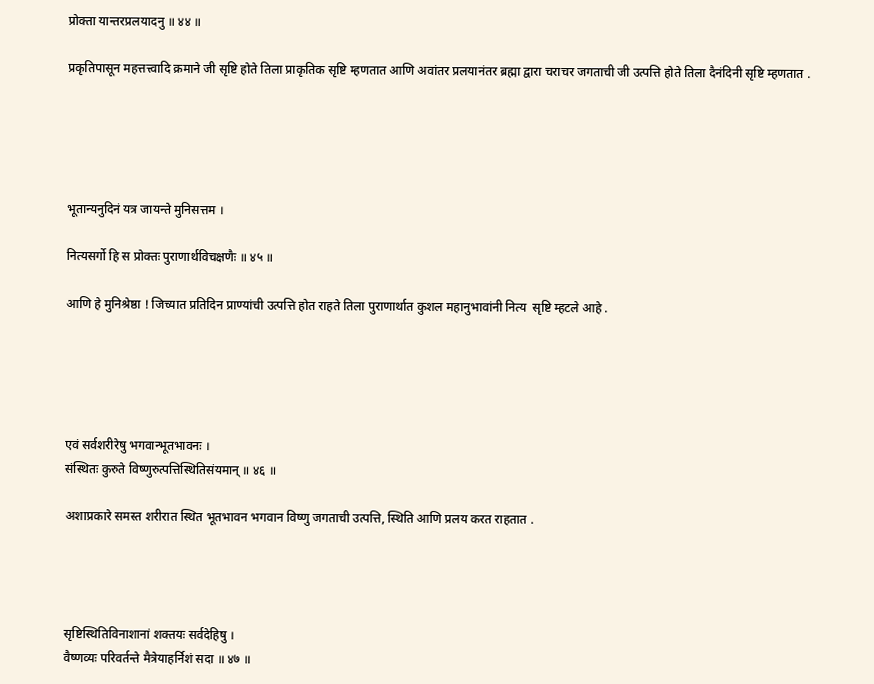प्रोक्ता यान्तरप्रलयादनु ॥ ४४ ॥

प्रकृतिपासून महत्तत्त्वादि क्रमाने जी सृष्टि होते तिला प्राकृतिक सृष्टि म्हणतात आणि अवांतर प्रलयानंतर ब्रह्मा द्वारा चराचर जगताची जी उत्पत्ति होते तिला दैनंदिनी सृष्टि म्हणतात .





भूतान्यनुदिनं यत्र जायन्ते मुनिसत्तम ।

नित्यसर्गो हि स प्रोक्तः पुराणार्थविचक्षणैः ॥ ४५ ॥

आणि हे मुनिश्रेष्ठा ! जिच्यात प्रतिदिन प्राण्यांची उत्पत्ति होत राहते तिला पुराणार्थात कुशल महानुभावांनी नित्य  सृष्टि म्हटले आहे .





एवं सर्वशरीरेषु भगवान्भूतभावनः ।
संस्थितः कुरुते विष्णुरुत्पत्तिस्थितिसंयमान् ॥ ४६ ॥

अशाप्रकारे समस्त शरीरात स्थित भूतभावन भगवान विष्णु जगताची उत्पत्ति, स्थिति आणि प्रलय करत राहतात .




सृष्टिस्थितिविनाशानां शक्तयः सर्वदेहिषु ।
वैष्णव्यः परिवर्तन्ते मैत्रेयाहर्निशं सदा ॥ ४७ ॥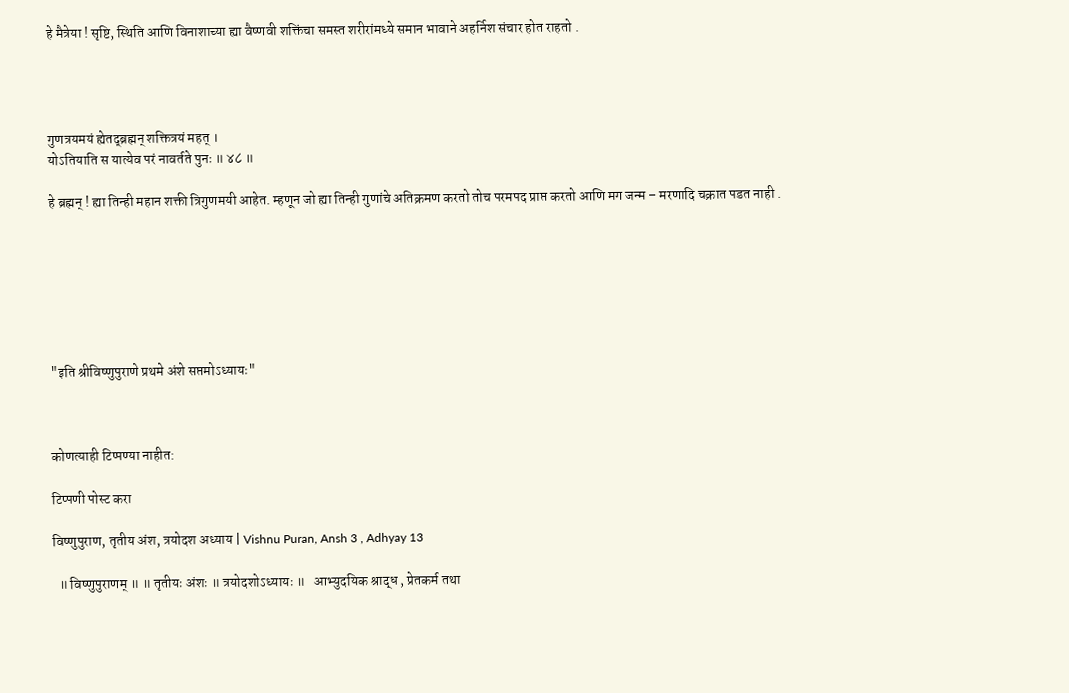हे मैत्रेया ! सृष्टि, स्थिति आणि विनाशाच्या ह्या वैष्णवी शक्तिंचा समस्त शरीरांमध्ये समान भावाने अहर्निश संचार होत राहतो .




गुणत्रयमयं ह्येतद्‌ब्रह्मन् शक्तित्रयं महत् ।
योऽतियाति स यात्येव परं नावर्तते पुनः ॥ ४८ ॥

हे ब्रह्मन् ! ह्या तिन्ही महान शक्ती त्रिगुणमयी आहेत. म्हणून जो ह्या तिन्ही गुणांचे अतिक्रमण करतो तोच परमपद प्राप्त करतो आणि मग जन्म – मरणादि चक्रात पडत नाही .







"इति श्रीविष्णुपुराणे प्रथमे अंशे सप्तमोऽध्यायः"



कोणत्याही टिप्पण्‍या नाहीत:

टिप्पणी पोस्ट करा

विष्णुपुराण, तृतीय अंश, त्रयोदश अध्याय | Vishnu Puran, Ansh 3 , Adhyay 13

  ॥ विष्णुपुराणम् ॥ ॥ तृतीयः अंशः ॥ त्रयोदशोऽध्यायः ॥   आभ्युदयिक श्राद्ध , प्रेतकर्म तथा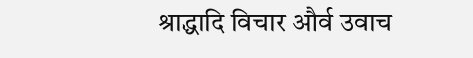श्राद्धादि विचार और्व उवाच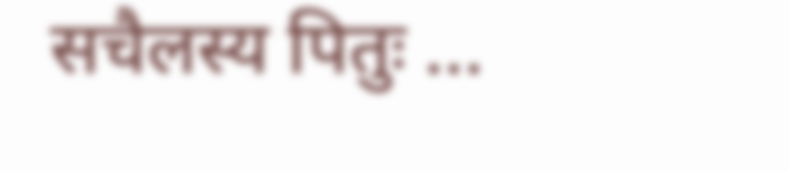सचैलस्य पितुः ...